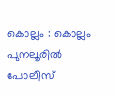കൊല്ലം : കൊല്ലം പുനലൂരിൽ പോലീസ്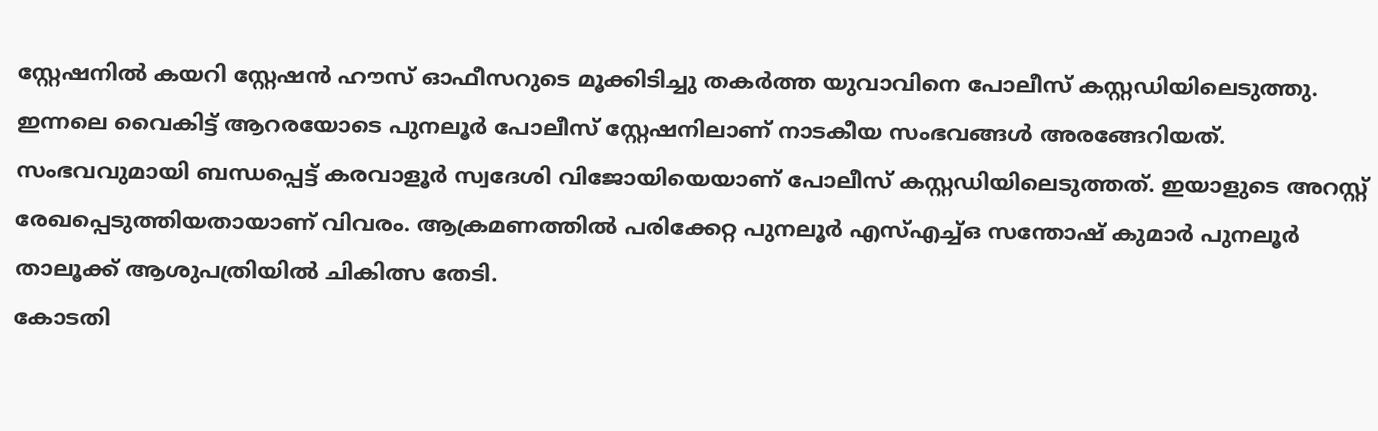സ്റ്റേഷനിൽ കയറി സ്റ്റേഷൻ ഹൗസ് ഓഫീസറുടെ മൂക്കിടിച്ചു തകർത്ത യുവാവിനെ പോലീസ് കസ്റ്റഡിയിലെടുത്തു. ഇന്നലെ വൈകിട്ട് ആറരയോടെ പുനലൂർ പോലീസ് സ്റ്റേഷനിലാണ് നാടകീയ സംഭവങ്ങൾ അരങ്ങേറിയത്. സംഭവവുമായി ബന്ധപ്പെട്ട് കരവാളൂർ സ്വദേശി വിജോയിയെയാണ് പോലീസ് കസ്റ്റഡിയിലെടുത്തത്. ഇയാളുടെ അറസ്റ്റ് രേഖപ്പെടുത്തിയതായാണ് വിവരം. ആക്രമണത്തിൽ പരിക്കേറ്റ പുനലൂർ എസ്എച്ച്ഒ സന്തോഷ് കുമാർ പുനലൂർ താലൂക്ക് ആശുപത്രിയിൽ ചികിത്സ തേടി.
കോടതി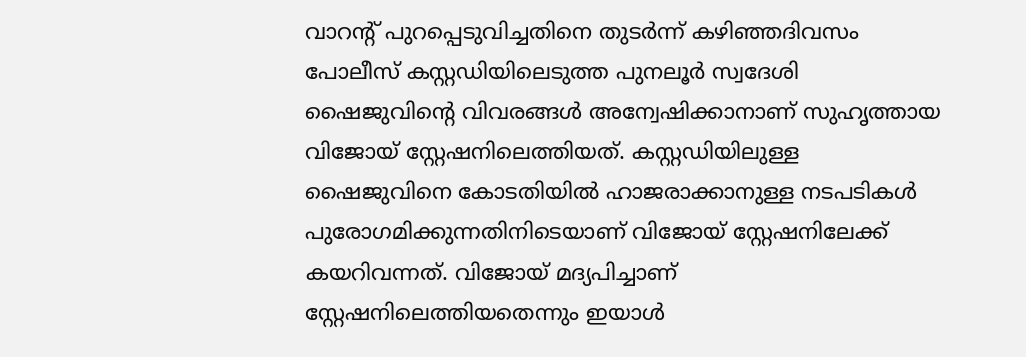വാറന്റ് പുറപ്പെടുവിച്ചതിനെ തുടർന്ന് കഴിഞ്ഞദിവസം പോലീസ് കസ്റ്റഡിയിലെടുത്ത പുനലൂർ സ്വദേശി ഷൈജുവിന്റെ വിവരങ്ങൾ അന്വേഷിക്കാനാണ് സുഹൃത്തായ വിജോയ് സ്റ്റേഷനിലെത്തിയത്. കസ്റ്റഡിയിലുള്ള ഷൈജുവിനെ കോടതിയിൽ ഹാജരാക്കാനുള്ള നടപടികൾ പുരോഗമിക്കുന്നതിനിടെയാണ് വിജോയ് സ്റ്റേഷനിലേക്ക് കയറിവന്നത്. വിജോയ് മദ്യപിച്ചാണ് സ്റ്റേഷനിലെത്തിയതെന്നും ഇയാൾ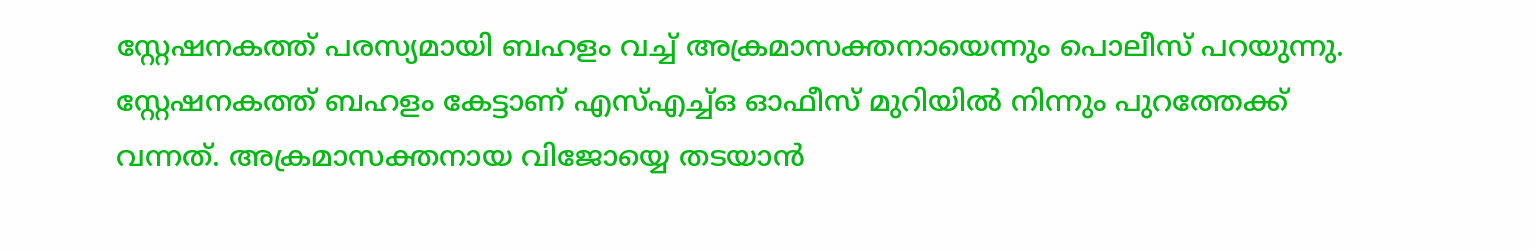സ്റ്റേഷനകത്ത് പരസ്യമായി ബഹളം വച്ച് അക്രമാസക്തനായെന്നും പൊലീസ് പറയുന്നു. സ്റ്റേഷനകത്ത് ബഹളം കേട്ടാണ് എസ്എച്ച്ഒ ഓഫീസ് മുറിയിൽ നിന്നും പുറത്തേക്ക് വന്നത്. അക്രമാസക്തനായ വിജോയ്യെ തടയാൻ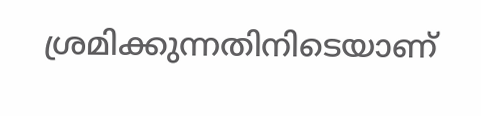ശ്രമിക്കുന്നതിനിടെയാണ്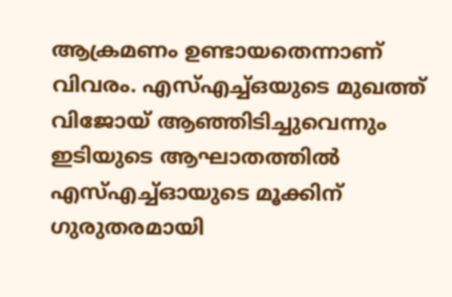ആക്രമണം ഉണ്ടായതെന്നാണ് വിവരം. എസ്എച്ച്ഒയുടെ മുഖത്ത് വിജോയ് ആഞ്ഞിടിച്ചുവെന്നും ഇടിയുടെ ആഘാതത്തിൽ എസ്എച്ച്ഓയുടെ മൂക്കിന് ഗുരുതരമായി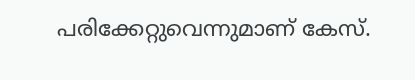പരിക്കേറ്റുവെന്നുമാണ് കേസ്.